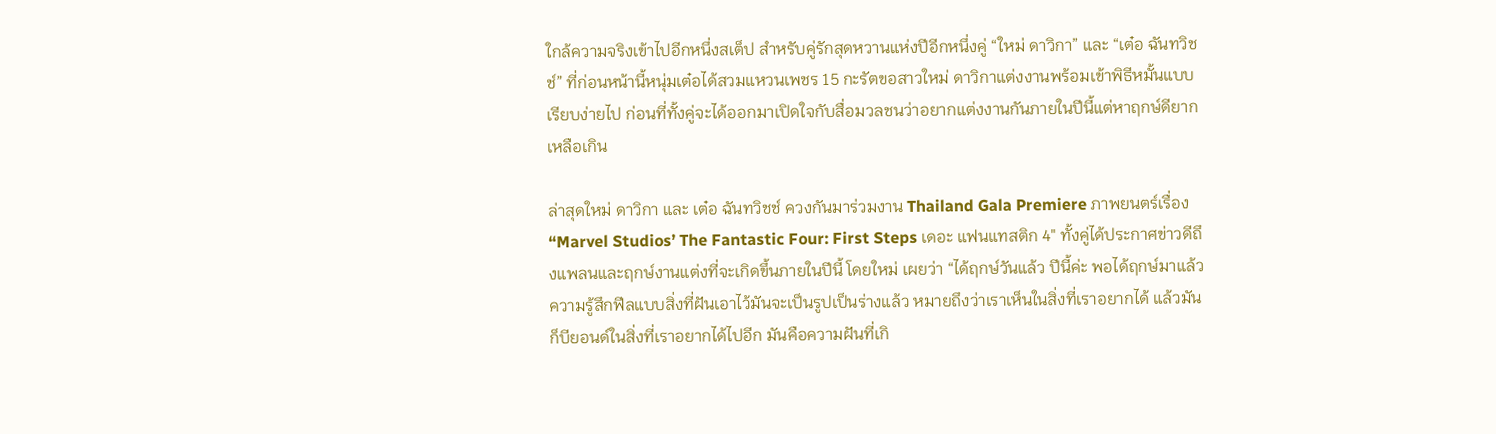ใกล้ความจริงเข้าไปอีกหนึ่งสเต็ป สำหรับคู่รักสุดหวานแห่งปีอีกหนึ่งคู่ “ใหม่ ดาวิกา” และ “เต๋อ ฉันทวิชช์” ที่ก่อนหน้านี้หนุ่มเต๋อได้สวมแหวนเพชร 15 กะรัตขอสาวใหม่ ดาวิกาแต่งงานพร้อมเข้าพิธีหมั้นแบบเรียบง่ายไป ก่อนที่ทั้งคู่จะได้ออกมาเปิดใจกับสื่อมวลชนว่าอยากแต่งงานกันภายในปีนี้แต่หาฤกษ์ดียากเหลือเกิน

ล่าสุดใหม่ ดาวิกา และ เต๋อ ฉันทวิชช์ ควงกันมาร่วมงาน Thailand Gala Premiere ภาพยนตร์เรื่อง “Marvel Studios’ The Fantastic Four: First Steps เดอะ แฟนแทสติก 4″ ทั้งคู่ได้ประกาศข่าวดีถึงแพลนและฤกษ์งานแต่งที่จะเกิดขึ้นภายในปีนี้ โดยใหม่ เผยว่า “ได้ฤกษ์วันแล้ว ปีนี้ค่ะ พอได้ฤกษ์มาแล้วความรู้สึกฟีลแบบสิ่งที่ฝันเอาไว้มันจะเป็นรูปเป็นร่างแล้ว หมายถึงว่าเราเห็นในสิ่งที่เราอยากได้ แล้วมันก็บียอนด์ในสิ่งที่เราอยากได้ไปอีก มันคือความฝันที่เกิ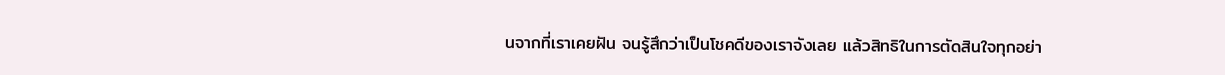นจากที่เราเคยฝัน จนรู้สึกว่าเป็นโชคดีของเราจังเลย แล้วสิทธิในการตัดสินใจทุกอย่า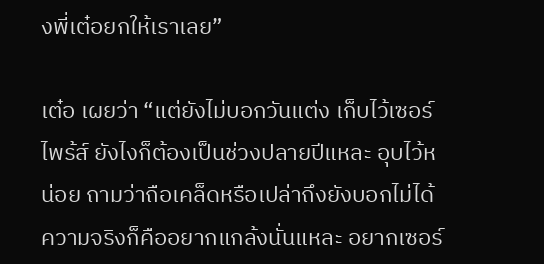งพี่เต๋อยกให้เราเลย”

เต๋อ เผยว่า “แต่ยังไม่บอกวันแต่ง เก็บไว้เซอร์ไพร้ส์ ยังไงก็ต้องเป็นช่วงปลายปีแหละ อุบไว้หน่อย ถามว่าถือเคล็ดหรือเปล่าถึงยังบอกไม่ได้ ความจริงก็คืออยากแกล้งนั่นแหละ อยากเซอร์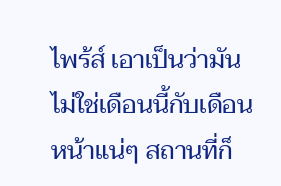ไพร้ส์ เอาเป็นว่ามันไม่ใช่เดือนนี้กับเดือนหน้าแน่ๆ สถานที่ก็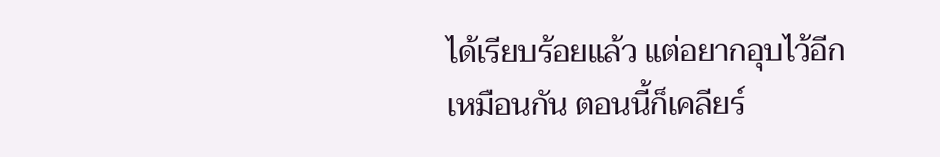ได้เรียบร้อยแล้ว แต่อยากอุบไว้อีกเหมือนกัน ตอนนี้ก็เคลียร์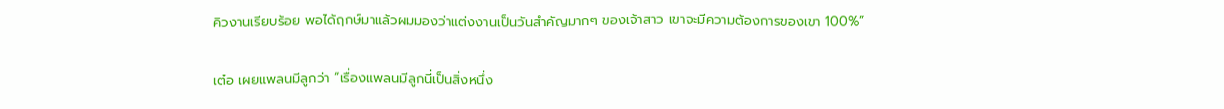คิวงานเรียบร้อย พอได้ฤกษ์มาแล้วผมมองว่าแต่งงานเป็นวันสำคัญมากๆ ของเจ้าสาว เขาจะมีความต้องการของเขา 100%”

เต๋อ เผยแพลนมีลูกว่า “เรื่องแพลนมีลูกนี่เป็นสิ่งหนึ่ง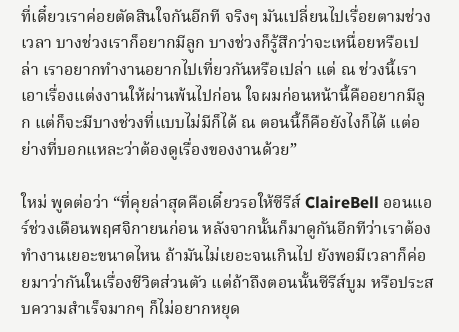ที่เดี๋ยวเราค่อยตัดสินใจกันอีกที จริงๆ มันเปลี่ยนไปเรื่อยตามช่วงเวลา บางช่วงเราก็อยากมีลูก บางช่วงก็รู้สึกว่าจะเหนื่อยหรือเปล่า เราอยากทำงานอยากไปเที่ยวกันหรือเปล่า แต่ ณ ช่วงนี้เราเอาเรื่องแต่งงานให้ผ่านพ้นไปก่อน ใจผมก่อนหน้านี้คืออยากมีลูก แต่ก็จะมีบางช่วงที่แบบไม่มีก็ได้ ณ ตอนนี้ก็คือยังไงก็ได้ แต่อย่างที่บอกแหละว่าต้องดูเรื่องของงานด้วย”

ใหม่ พูดต่อว่า “ที่คุยล่าสุดคือเดี๋ยวรอให้ซีรีส์ ClaireBell ออนแอร์ช่วงเดือนพฤศจิกายนก่อน หลังจากนั้นก็มาดูกันอีกทีว่าเราต้องทำงานเยอะขนาดไหน ถ้ามันไม่เยอะจนเกินไป ยังพอมีเวลาก็ค่อยมาว่ากันในเรื่องชีวิตส่วนตัว แต่ถ้าถึงตอนนั้นซีรีส์บูม หรือประสบความสำเร็จมากๆ ก็ไม่อยากหยุด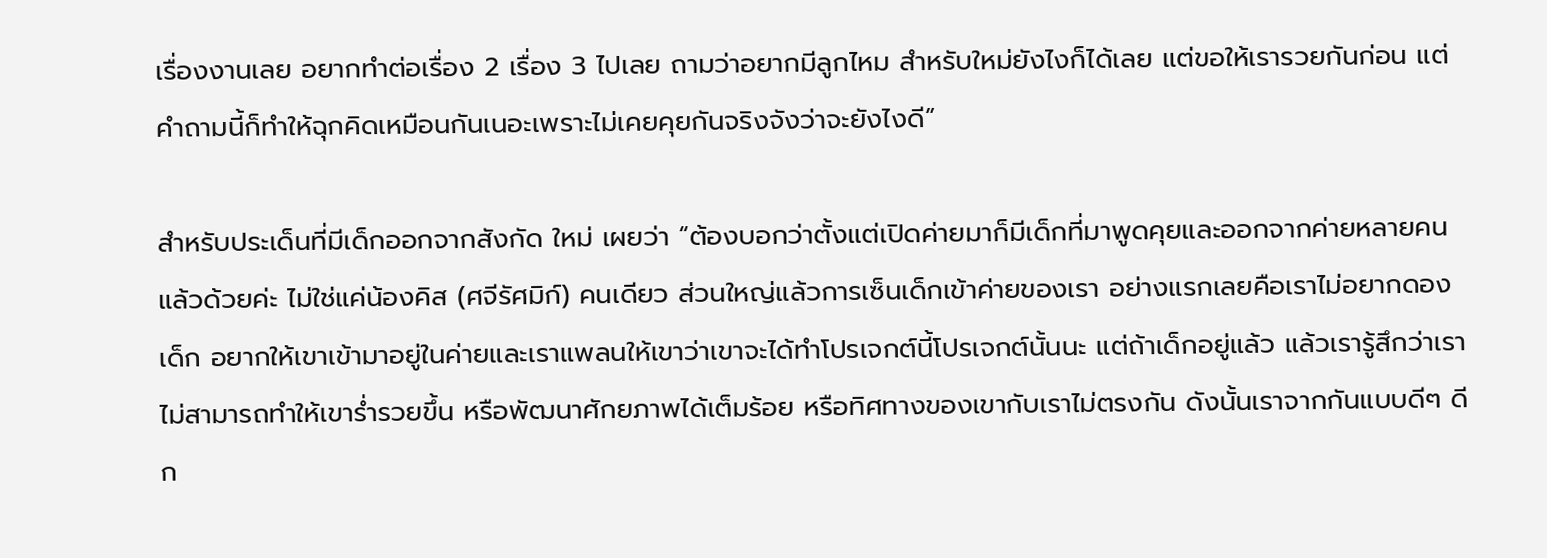เรื่องงานเลย อยากทำต่อเรื่อง 2 เรื่อง 3 ไปเลย ถามว่าอยากมีลูกไหม สำหรับใหม่ยังไงก็ได้เลย แต่ขอให้เรารวยกันก่อน แต่คำถามนี้ก็ทำให้ฉุกคิดเหมือนกันเนอะเพราะไม่เคยคุยกันจริงจังว่าจะยังไงดี”

สำหรับประเด็นที่มีเด็กออกจากสังกัด ใหม่ เผยว่า “ต้องบอกว่าตั้งแต่เปิดค่ายมาก็มีเด็กที่มาพูดคุยและออกจากค่ายหลายคนแล้วด้วยค่ะ ไม่ใช่แค่น้องคิส (ศจีรัศมิก์) คนเดียว ส่วนใหญ่แล้วการเซ็นเด็กเข้าค่ายของเรา อย่างแรกเลยคือเราไม่อยากดองเด็ก อยากให้เขาเข้ามาอยู่ในค่ายและเราแพลนให้เขาว่าเขาจะได้ทำโปรเจกต์นี้โปรเจกต์นั้นนะ แต่ถ้าเด็กอยู่แล้ว แล้วเรารู้สึกว่าเราไม่สามารถทำให้เขาร่ำรวยขึ้น หรือพัฒนาศักยภาพได้เต็มร้อย หรือทิศทางของเขากับเราไม่ตรงกัน ดังนั้นเราจากกันแบบดีๆ ดีก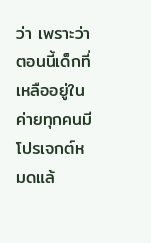ว่า เพราะว่าตอนนี้เด็กที่เหลืออยู่ในค่ายทุกคนมีโปรเจกต์หมดแล้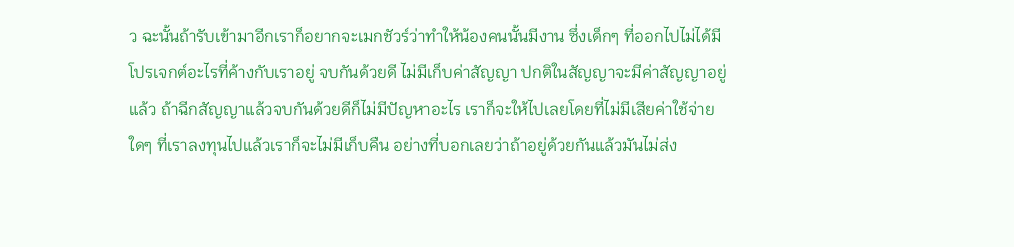ว ฉะนั้นถ้ารับเข้ามาอีกเราก็อยากจะเมกชัวร์ว่าทำให้น้องคนนั้นมีงาน ซึ่งเด็กๆ ที่ออกไปไม่ได้มีโปรเจกต์อะไรที่ค้างกับเราอยู่ จบกันด้วยดี ไม่มีเก็บค่าสัญญา ปกติในสัญญาจะมีค่าสัญญาอยู่แล้ว ถ้าฉีกสัญญาแล้วจบกันด้วยดีก็ไม่มีปัญหาอะไร เราก็จะให้ไปเลยโดยที่ไม่มีเสียค่าใช้จ่ายใดๆ ที่เราลงทุนไปแล้วเราก็จะไม่มีเก็บคืน อย่างที่บอกเลยว่าถ้าอยู่ด้วยกันแล้วมันไม่ส่ง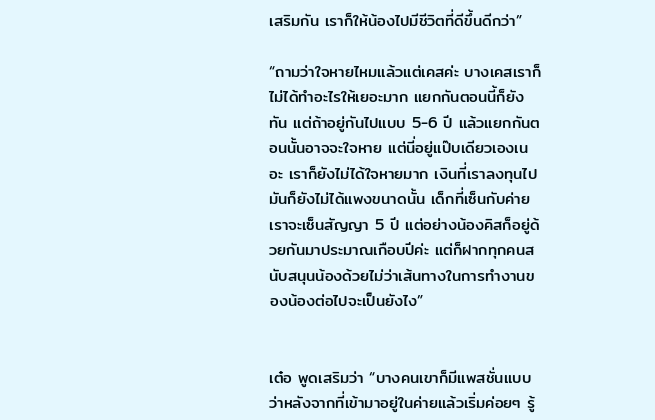เสริมกัน เราก็ให้น้องไปมีชีวิตที่ดีขึ้นดีกว่า”

“ถามว่าใจหายไหมแล้วแต่เคสค่ะ บางเคสเราก็ไม่ได้ทำอะไรให้เยอะมาก แยกกันตอนนี้ก็ยังทัน แต่ถ้าอยู่กันไปแบบ 5-6 ปี แล้วแยกกันตอนนั้นอาจจะใจหาย แต่นี่อยู่แป๊บเดียวเองเนอะ เราก็ยังไม่ได้ใจหายมาก เงินที่เราลงทุนไปมันก็ยังไม่ได้แพงขนาดนั้น เด็กที่เซ็นกับค่ายเราจะเซ็นสัญญา 5 ปี แต่อย่างน้องคิสก็อยู่ด้วยกันมาประมาณเกือบปีค่ะ แต่ก็ฝากทุกคนสนับสนุนน้องด้วยไม่ว่าเส้นทางในการทำงานของน้องต่อไปจะเป็นยังไง”


เต๋อ พูดเสริมว่า “บางคนเขาก็มีแพสชั่นแบบว่าหลังจากที่เข้ามาอยู่ในค่ายแล้วเริ่มค่อยๆ รู้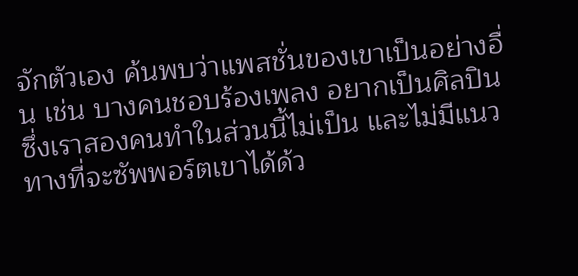จักตัวเอง ค้นพบว่าแพสชั่นของเขาเป็นอย่างอื่น เช่น บางคนชอบร้องเพลง อยากเป็นศิลปิน ซึ่งเราสองคนทำในส่วนนี้ไม่เป็น และไม่มีแนวทางที่จะซัพพอร์ตเขาได้ด้ว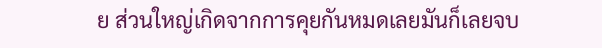ย ส่วนใหญ่เกิดจากการคุยกันหมดเลยมันก็เลยจบ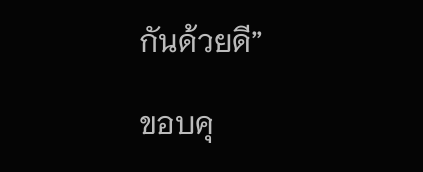กันด้วยดี”

ขอบคุ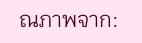ณภาพจาก: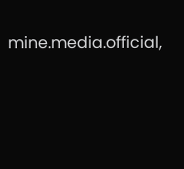mine.media.official,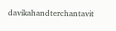davikahandterchantavit